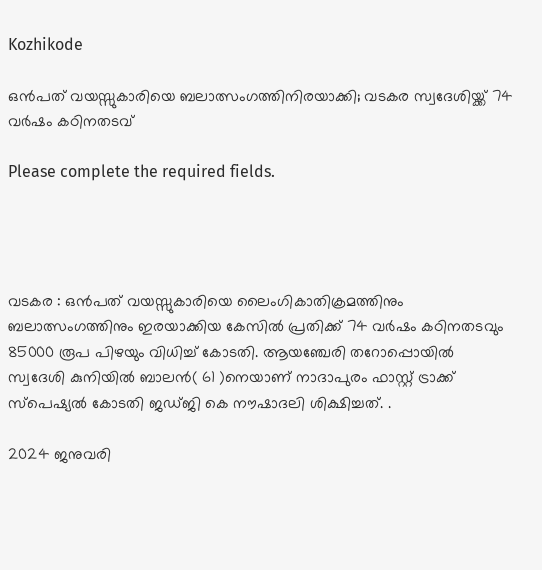Kozhikode

ഒൻപത് വയസ്സുകാരിയെ ബലാത്സംഗത്തിനിരയാക്കി; വടകര സ്വദേശിയ്ക്ക് 74 വർഷം കഠിനതടവ്

Please complete the required fields.




വടകര : ഒൻപത് വയസ്സുകാരിയെ ലൈംഗികാതിക്രമത്തിനും ബലാത്സംഗത്തിനും ഇരയാക്കിയ കേസിൽ പ്രതിക്ക് 74 വർഷം കഠിനതടവും 85000 രൂപ പിഴയും വിധിച്ച് കോടതി. ആയഞ്ചേരി തറോപ്പൊയിൽ സ്വദേശി കുനിയിൽ ബാലൻ( 61 )നെയാണ് നാദാപുരം ഫാസ്റ്റ് ട്രാക്ക് സ്പെഷ്യൽ കോടതി ജഡ്ജി കെ നൗഷാദലി ശിക്ഷിച്ചത്. .

2024 ജനുവരി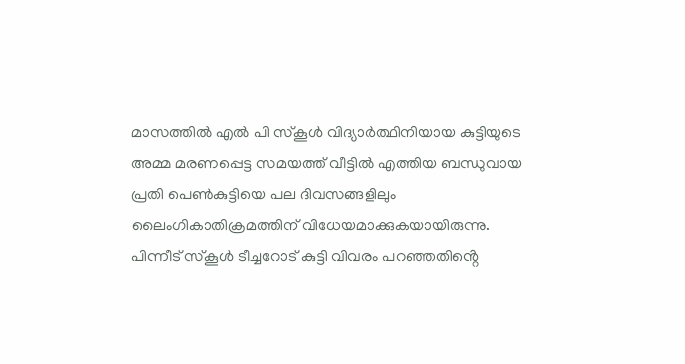മാസത്തിൽ എൽ പി സ്കൂൾ വിദ്യാർത്ഥിനിയായ കുട്ടിയുടെ അമ്മ മരണപ്പെട്ട സമയത്ത് വീട്ടിൽ എത്തിയ ബന്ധുവായ പ്രതി പെൺകുട്ടിയെ പല ദിവസങ്ങളിലും ലൈംഗികാതിക്രമത്തിന് വിധേയമാക്കുകയായിരുന്നു. പിന്നീട് സ്കൂൾ ടീച്ചറോട് കുട്ടി വിവരം പറഞ്ഞതിൻ്റെ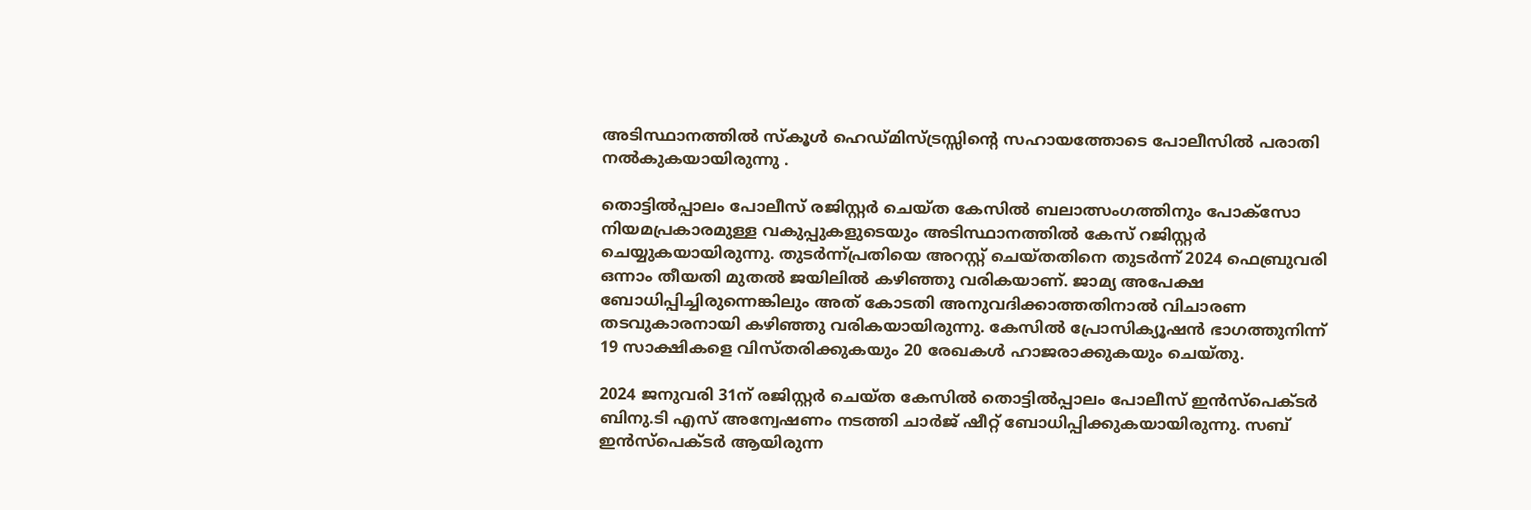അടിസ്ഥാനത്തിൽ സ്കൂൾ ഹെഡ്മിസ്ട്രസ്സിന്റെ സഹായത്തോടെ പോലീസിൽ പരാതി നൽകുകയായിരുന്നു .

തൊട്ടിൽപ്പാലം പോലീസ് രജിസ്റ്റർ ചെയ്ത കേസിൽ ബലാത്സംഗത്തിനും പോക്സോ നിയമപ്രകാരമുള്ള വകുപ്പുകളുടെയും അടിസ്ഥാനത്തിൽ കേസ് റജിസ്റ്റർ ചെയ്യുകയായിരുന്നു. തുടർന്ന്പ്രതിയെ അറസ്റ്റ് ചെയ്തതിനെ തുടർന്ന് 2024 ഫെബ്രുവരി ഒന്നാം തീയതി മുതൽ ജയിലിൽ കഴിഞ്ഞു വരികയാണ്. ജാമ്യ അപേക്ഷ ബോധിപ്പിച്ചിരുന്നെങ്കിലും അത് കോടതി അനുവദിക്കാത്തതിനാൽ വിചാരണ തടവുകാരനായി കഴിഞ്ഞു വരികയായിരുന്നു. കേസിൽ പ്രോസിക്യൂഷൻ ഭാഗത്തുനിന്ന് 19 സാക്ഷികളെ വിസ്തരിക്കുകയും 20 രേഖകൾ ഹാജരാക്കുകയും ചെയ്തു.

2024 ജനുവരി 31ന് രജിസ്റ്റർ ചെയ്ത കേസിൽ തൊട്ടിൽപ്പാലം പോലീസ് ഇൻസ്‌പെക്ടർ ബിനു.ടി എസ് അന്വേഷണം നടത്തി ചാർജ് ഷീറ്റ് ബോധിപ്പിക്കുകയായിരുന്നു. സബ് ഇൻസ്പെക്ടർ ആയിരുന്ന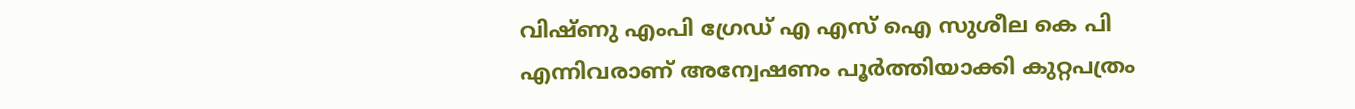വിഷ്ണു എംപി ഗ്രേഡ് എ എസ് ഐ സുശീല കെ പി എന്നിവരാണ് അന്വേഷണം പൂർത്തിയാക്കി കുറ്റപത്രം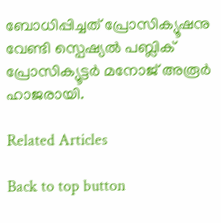ബോധിപ്പിച്ചത് പ്രോസിക്യൂഷനു വേണ്ടി സ്പെഷ്യൽ പബ്ലിക് പ്രോസിക്യൂട്ടർ മനോജ് അരൂർ ഹാജരായി.

Related Articles

Back to top button